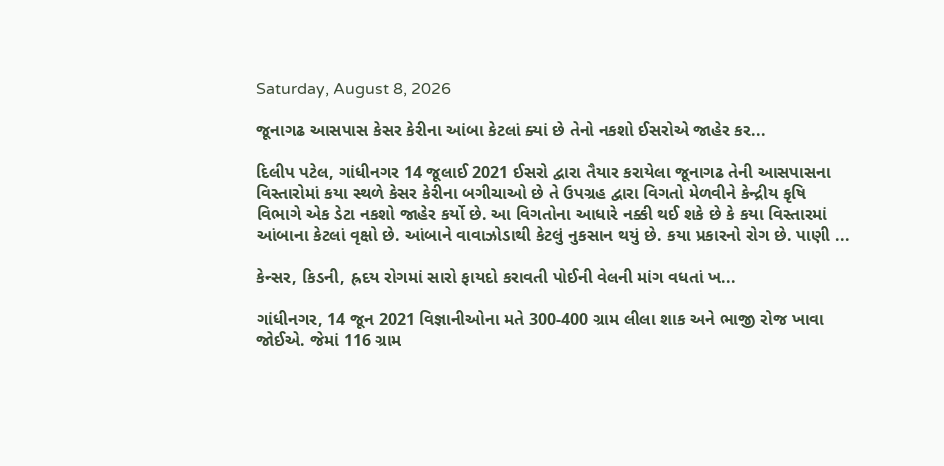Saturday, August 8, 2026

જૂનાગઢ આસપાસ કેસર કેરીના આંબા કેટલાં ક્યાં છે તેનો નકશો ઈસરોએ જાહેર કર...

દિલીપ પટેલ, ગાંધીનગર 14 જૂલાઈ 2021 ઈસરો દ્વારા તૈયાર કરાયેલા જૂનાગઢ તેની આસપાસના વિસ્તારોમાં કયા સ્થળે કેસર કેરીના બગીચાઓ છે તે ઉપગ્રહ દ્વારા વિગતો મેળવીને કેન્દ્રીય કૃષિ વિભાગે એક ડેટા નકશો જાહેર કર્યો છે. આ વિગતોના આધારે નક્કી થઈ શકે છે કે કયા વિસ્તારમાં આંબાના કેટલાં વૃક્ષો છે. આંબાને વાવાઝોડાથી કેટલું નુકસાન થયું છે. કયા પ્રકારનો રોગ છે. પાણી ...

કેન્સર, કિડની, હ્રદય રોગમાં સારો ફાયદો કરાવતી પોઈની વેલની માંગ વધતાં ખ...

ગાંધીનગર, 14 જૂન 2021 વિજ્ઞાનીઓના મતે 300-400 ગ્રામ લીલા શાક અને ભાજી રોજ ખાવા જોઈએ. જેમાં 116 ગ્રામ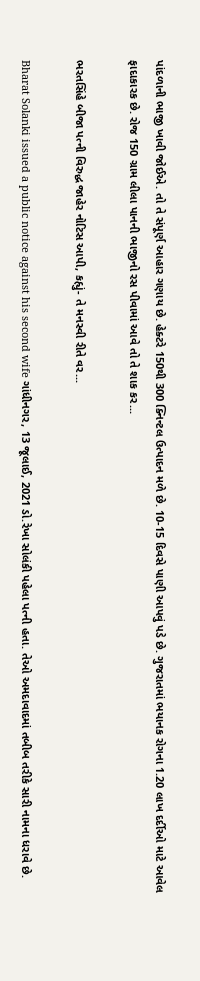પાંદળાની ભાજી ખાવી જોઈએ. તો તે સંપૂર્ણ આહાર ગણાય છે. હેક્ટરે 150થી 300 ક્નિન્ટલ ઉત્પાદન મળે છે. 10-15 દિવસે પાણી આપવું પડે છે. ગુજરાતમાં ભયાનક રોગના 1.20 લાખ દર્દીઓ માટે આવેલ ફાદાકારક છે. રોજ 150 ગ્રામ લીલા પાનની ભાજીનો રસ પીવામાં આવે તો તે શાક કર...

ભરતસિંહે બીજા પત્ની વિરુદ્ધ જાહેર નોટિસ આપી, કહ્યું- તે મનસ્વી રીતે વર...

Bharat Solanki issued a public notice against his second wife ગાંધીનગર, 13 જૂલાઈ, 2021 ડો.રેખા સોલંકી પહેલા પત્ની હતા. તેઓ અમદાવાદમાં તબીબ તરીકે સારી નામના ધરાવે છે.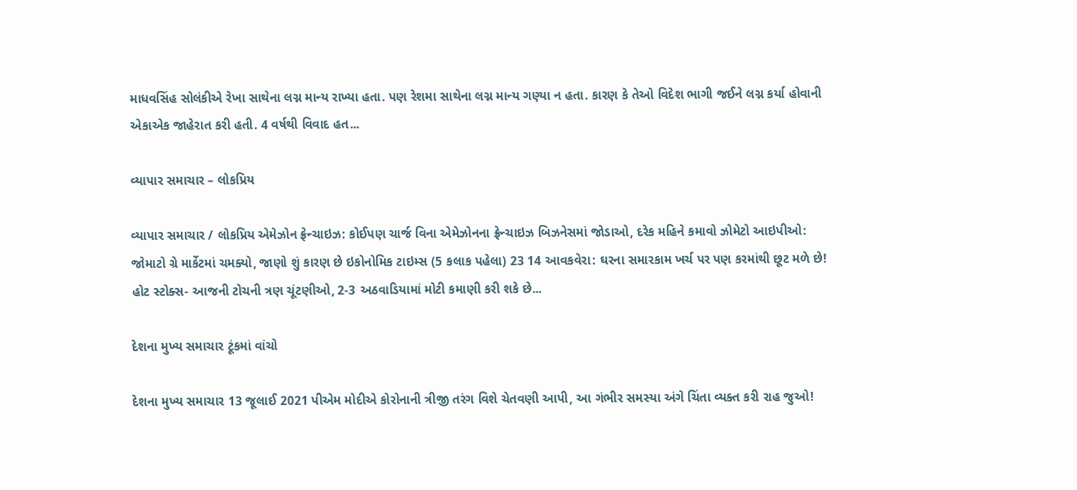માધવસિંહ સોલંકીએ રેખા સાથેના લગ્ન માન્ય રાખ્યા હતા. પણ રેશમા સાથેના લગ્ન માન્ય ગણ્યા ન હતા. કારણ કે તેઓ વિદેશ ભાગી જઈને લગ્ન કર્યા હોવાની એકાએક જાહેરાત કરી હતી. 4 વર્ષથી વિવાદ હત...

વ્યાપાર સમાચાર – લોકપ્રિય

વ્યાપાર સમાચાર / લોકપ્રિય એમેઝોન ફ્રેન્ચાઇઝ: કોઈપણ ચાર્જ વિના એમેઝોનના ફ્રેન્ચાઇઝ બિઝનેસમાં જોડાઓ, દરેક મહિને કમાવો ઝોમેટો આઇપીઓ: જોમાટો ગ્રે માર્કેટમાં ચમક્યો, જાણો શું કારણ છે ઇકોનોમિક ટાઇમ્સ (5 કલાક પહેલા) 23 14 આવકવેરા: ઘરના સમારકામ ખર્ચ પર પણ કરમાંથી છૂટ મળે છે! હોટ સ્ટોક્સ- આજની ટોચની ત્રણ ચૂંટણીઓ, 2-3 અઠવાડિયામાં મોટી કમાણી કરી શકે છે...

દેશના મુખ્ય સમાચાર ટૂંકમાં વાંચો

દેશના મુખ્ય સમાચાર 13 જૂલાઈ 2021 પીએમ મોદીએ કોરોનાની ત્રીજી તરંગ વિશે ચેતવણી આપી, આ ગંભીર સમસ્યા અંગે ચિંતા વ્યક્ત કરી રાહ જુઓ!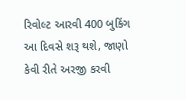રિવોલ્ટ આરવી 400 બુકિંગ આ દિવસે શરૂ થશે, જાણો કેવી રીતે અરજી કરવી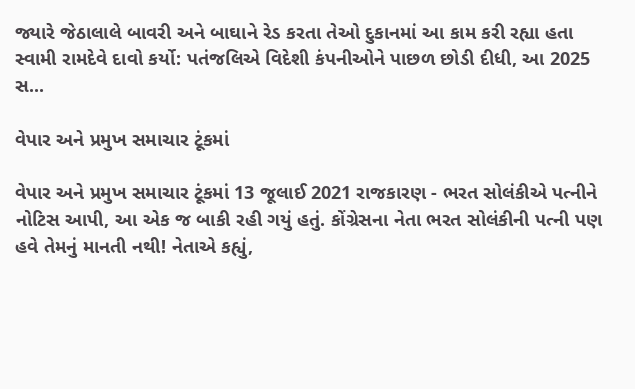જ્યારે જેઠાલાલે બાવરી અને બાઘાને રેડ કરતા તેઓ દુકાનમાં આ કામ કરી રહ્યા હતા સ્વામી રામદેવે દાવો કર્યો: પતંજલિએ વિદેશી કંપનીઓને પાછળ છોડી દીધી, આ 2025 સ...

વેપાર અને પ્રમુખ સમાચાર ટૂંકમાં

વેપાર અને પ્રમુખ સમાચાર ટૂંકમાં 13 જૂલાઈ 2021 રાજકારણ - ભરત સોલંકીએ પત્નીને નોટિસ આપી, આ એક જ બાકી રહી ગયું હતું. કોંગ્રેસના નેતા ભરત સોલંકીની પત્ની પણ હવે તેમનું માનતી નથી! નેતાએ કહ્યું,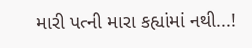મારી પત્ની મારા કહ્યાંમાં નથી...!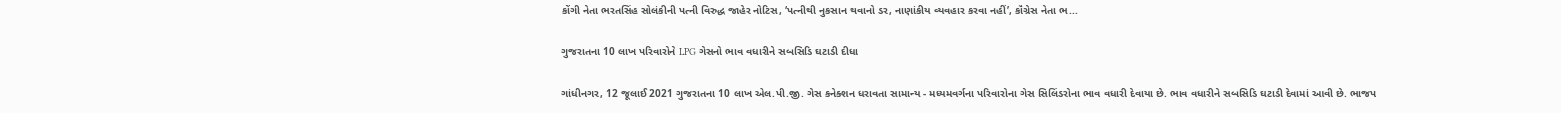કોંગી નેતા ભરતસિંહ સોલંકીની પત્ની વિરુદ્ધ જાહેર નોટિસ, ‘પત્નીથી નુકસાન થવાનો ડર, નાણાંકીય વ્યવહાર કરવા નહીં’, કૉંગ્રેસ નેતા ભ...

ગુજરાતના 10 લાખ પરિવારોને LPG ગેસનો ભાવ વધારીને સબસિડિ ઘટાડી દીધા

ગાંધીનગર, 12 જૂલાઈ 2021 ગુજરાતના 10 લાખ એલ.પી.જી. ગેસ કનેક્શન ધરાવતા સામાન્ય - મધ્યમવર્ગના પરિવારોના ગેસ સિલિંડરોના ભાવ વધારી દેવાયા છે. ભાવ વધારીને સબસિડિ ઘટાડી દેવામાં આવી છે. ભાજપ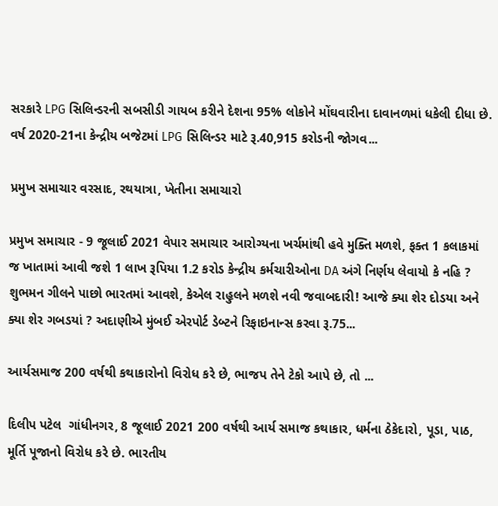સરકારે LPG સિલિન્ડરની સબસીડી ગાયબ કરીને દેશના 95% લોકોને મોંઘવારીના દાવાનળમાં ધકેલી દીધા છે. વર્ષ 2020-21ના કેન્દ્રીય બજેટમાં LPG સિલિન્ડર માટે રૂ.40,915 કરોડની જોગવ...

પ્રમુખ સમાચાર વરસાદ, રથયાત્રા, ખેતીના સમાચારો

પ્રમુખ સમાચાર - 9 જૂલાઈ 2021 વેપાર સમાચાર આરોગ્યના ખર્ચમાંથી હવે મુક્તિ મળશે, ફક્ત 1 કલાકમાં જ ખાતામાં આવી જશે 1 લાખ રૂપિયા 1.2 કરોડ કેન્દ્રીય કર્મચારીઓના DA અંગે નિર્ણય લેવાયો કે નહિ ? શુભમન ગીલને પાછો ભારતમાં આવશે, કેએલ રાહુલને મળશે નવી જવાબદારી! આજે ક્યા શેર દોડયા અને ક્યા શેર ગબડયાં ? અદાણીએ મુંબઈ એરપોર્ટ ડેબ્ટને રિફાઇનાન્સ કરવા રૂ.75...

આર્યસમાજ 200 વર્ષથી કથાકારોનો વિરોધ કરે છે, ભાજપ તેને ટેકો આપે છે, તો ...

દિલીપ પટેલ  ગાંધીનગર, 8 જૂલાઈ 2021 200 વર્ષથી આર્ય સમાજ કથાકાર, ધર્મના ઠેકેદારો, પૂડા, પાઠ, મૂર્તિ પૂજાનો વિરોધ કરે છે. ભારતીય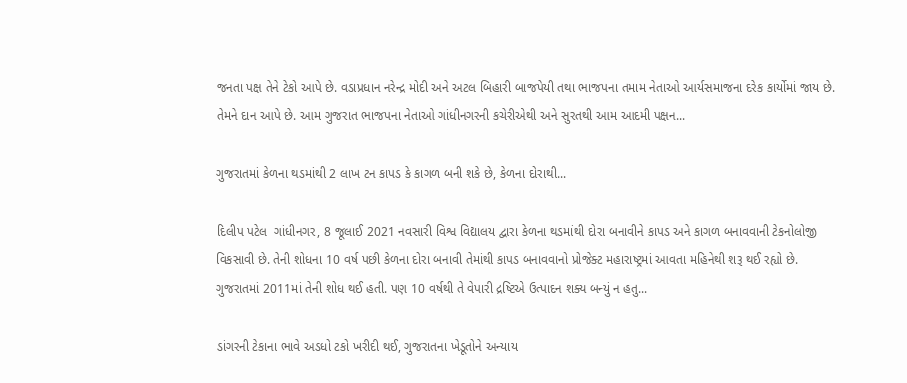જનતા પક્ષ તેને ટેકો આપે છે. વડાપ્રધાન નરેન્દ્ર મોદી અને અટલ બિહારી બાજપેયી તથા ભાજપના તમામ નેતાઓ આર્યસમાજના દરેક કાર્યોમાં જાય છે. તેમને દાન આપે છે. આમ ગુજરાત ભાજપના નેતાઓ ગાંધીનગરની કચેરીએથી અને સુરતથી આમ આદમી પક્ષન...

ગુજરાતમાં કેળના થડમાંથી 2 લાખ ટન કાપડ કે કાગળ બની શકે છે, કેળના દોરાથી...

દિલીપ પટેલ  ગાંધીનગર, 8 જૂલાઈ 2021 નવસારી વિશ્વ વિદ્યાલય દ્વારા કેળના થડમાંથી દોરા બનાવીને કાપડ અને કાગળ બનાવવાની ટેકનોલોજી વિકસાવી છે. તેની શોધના 10 વર્ષ પછી કેળના દોરા બનાવી તેમાંથી કાપડ બનાવવાનો પ્રોજેક્ટ મહારાષ્ટ્રમાં આવતા મહિનેથી શરૂ થઈ રહ્યો છે. ગુજરાતમાં 2011માં તેની શોધ થઈ હતી. પણ 10 વર્ષથી તે વેપારી દ્રષ્ટિએ ઉત્પાદન શક્ય બન્યું ન હતુ...

ડાંગરની ટેકાના ભાવે અડધો ટકો ખરીદી થઈ, ગુજરાતના ખેડૂતોને અન્યાય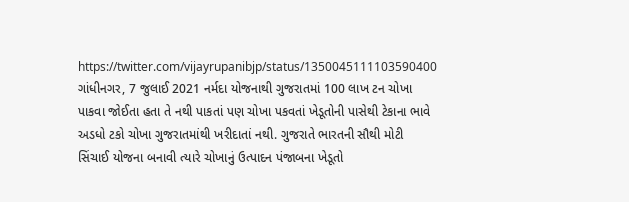https://twitter.com/vijayrupanibjp/status/1350045111103590400 ગાંધીનગર, 7 જુલાઈ 2021 નર્મદા યોજનાથી ગુજરાતમાં 100 લાખ ટન ચોખા પાકવા જોઈતા હતા તે નથી પાકતાં પણ ચોખા પકવતાં ખેડૂતોની પાસેથી ટેકાના ભાવે અડધો ટકો ચોખા ગુજરાતમાંથી ખરીદાતાં નથી. ગુજરાતે ભારતની સૌથી મોટી સિંચાઈ યોજના બનાવી ત્યારે ચોખાનું ઉત્પાદન પંજાબના ખેડૂતો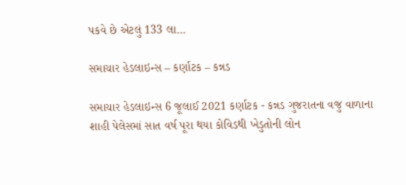પકવે છે એટલું 133 લા...

સમાચાર હેડલાઇન્સ – કર્ણાટક – કન્નડ

સમાચાર હેડલાઇન્સ 6 જૂલાઈ 2021 કર્ણાટક - કન્નડ ગુજરાતના વજુ વાળાના શાહી પેલેસમાં સાત વર્ષ પૂરા થયા કોવિડથી ખેડુતોની લોન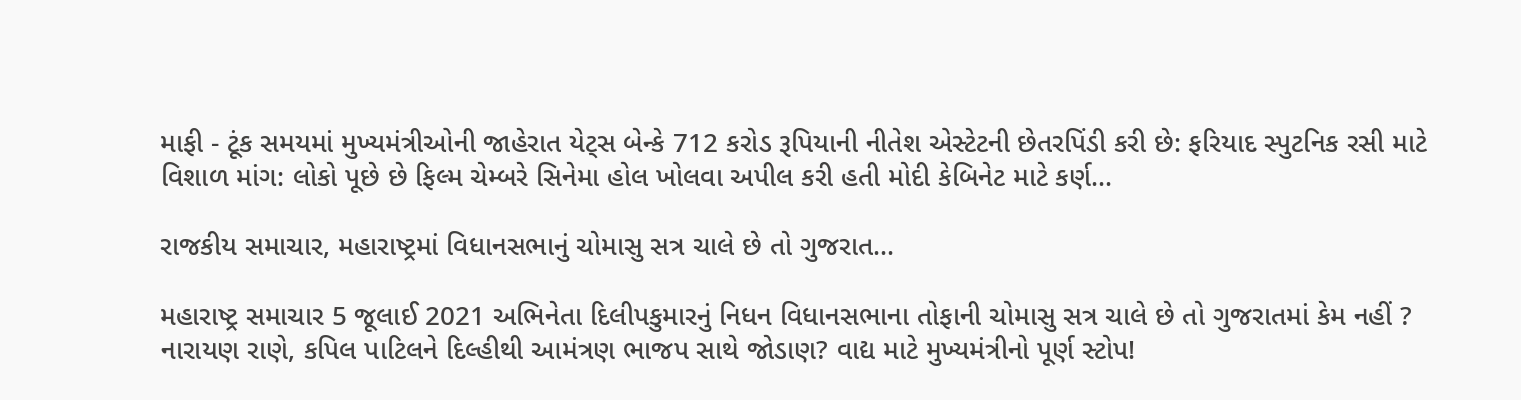માફી - ટૂંક સમયમાં મુખ્યમંત્રીઓની જાહેરાત યેટ્સ બેન્કે 712 કરોડ રૂપિયાની નીતેશ એસ્ટેટની છેતરપિંડી કરી છે: ફરિયાદ સ્પુટનિક રસી માટે વિશાળ માંગ: લોકો પૂછે છે ફિલ્મ ચેમ્બરે સિનેમા હોલ ખોલવા અપીલ કરી હતી મોદી કેબિનેટ માટે કર્ણ...

રાજકીય સમાચાર, મહારાષ્ટ્રમાં વિધાનસભાનું ચોમાસુ સત્ર ચાલે છે તો ગુજરાત...

મહારાષ્ટ્ર સમાચાર 5 જૂલાઈ 2021 અભિનેતા દિલીપકુમારનું નિધન વિધાનસભાના તોફાની ચોમાસુ સત્ર ચાલે છે તો ગુજરાતમાં કેમ નહીં ? નારાયણ રાણે, કપિલ પાટિલને દિલ્હીથી આમંત્રણ ભાજપ સાથે જોડાણ? વાદ્ય માટે મુખ્યમંત્રીનો પૂર્ણ સ્ટોપ!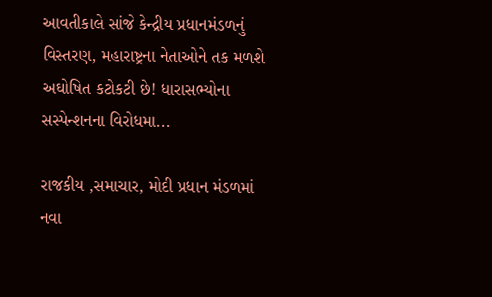આવતીકાલે સાંજે કેન્દ્રીય પ્રધાનમંડળનું વિસ્તરણ, મહારાષ્ટ્રના નેતાઓને તક મળશે અઘોષિત કટોકટી છે! ધારાસભ્યોના સસ્પેન્શનના વિરોધમા...

રાજકીય ,સમાચાર, મોદી પ્રધાન મંડળમાં નવા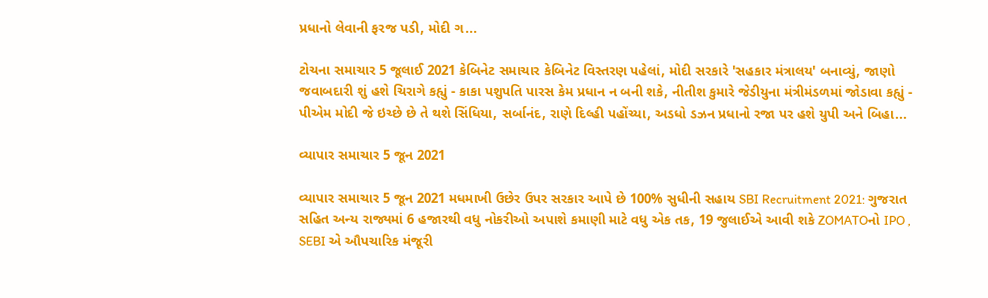પ્રધાનો લેવાની ફરજ પડી, મોદી ગ...

ટોચના સમાચાર 5 જૂલાઈ 2021 કેબિનેટ સમાચાર કેબિનેટ વિસ્તરણ પહેલાં, મોદી સરકારે 'સહકાર મંત્રાલય' બનાવ્યું, જાણો જવાબદારી શું હશે ચિરાગે કહ્યું - કાકા પશુપતિ પારસ કેમ પ્રધાન ન બની શકે, નીતીશ કુમારે જેડીયુના મંત્રીમંડળમાં જોડાવા કહ્યું - પીએમ મોદી જે ઇચ્છે છે તે થશે સિંધિયા, સર્બાનંદ, રાણે દિલ્હી પહોંચ્યા, અડધો ડઝન પ્રધાનો રજા પર હશે યુપી અને બિહા...

વ્યાપાર સમાચાર 5 જૂન 2021

વ્યાપાર સમાચાર 5 જૂન 2021 મધમાખી ઉછેર ઉપર સરકાર આપે છે 100% સુધીની સહાય SBI Recruitment 2021: ગુજરાત સહિત અન્ય રાજ્યમાં 6 હજારથી વધુ નોકરીઓ અપાશે કમાણી માટે વધુ એક તક, 19 જુલાઈએ આવી શકે ZOMATOનો IPO , SEBI એ ઔપચારિક મંજૂરી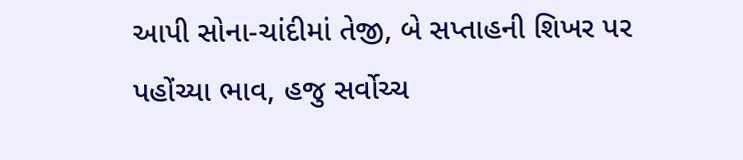આપી સોના-ચાંદીમાં તેજી, બે સપ્તાહની શિખર પર પહોંચ્યા ભાવ, હજુ સર્વોચ્ચ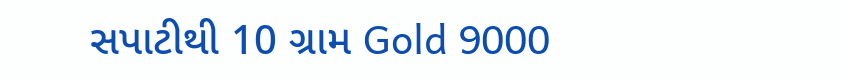સપાટીથી 10 ગ્રામ Gold 9000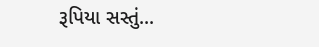રૂપિયા સસ્તું...